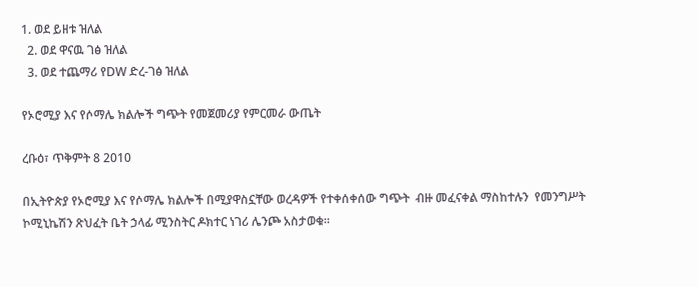1. ወደ ይዘቱ ዝለል
  2. ወደ ዋናዉ ገፅ ዝለል
  3. ወደ ተጨማሪ የDW ድረ-ገፅ ዝለል

የኦሮሚያ እና የሶማሌ ክልሎች ግጭት የመጀመሪያ የምርመራ ውጤት

ረቡዕ፣ ጥቅምት 8 2010

በኢትዮጵያ የኦሮሚያ እና የሶማሌ ክልሎች በሚያዋስኗቸው ወረዳዎች የተቀሰቀሰው ግጭት  ብዙ መፈናቀል ማስከተሉን  የመንግሥት ኮሚኒኬሽን ጽህፈት ቤት ኃላፊ ሚንስትር ዶክተር ነገሪ ሌንጮ አስታወቁ።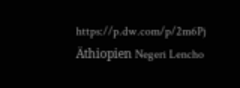https://p.dw.com/p/2m6Pj
Äthiopien Negeri Lencho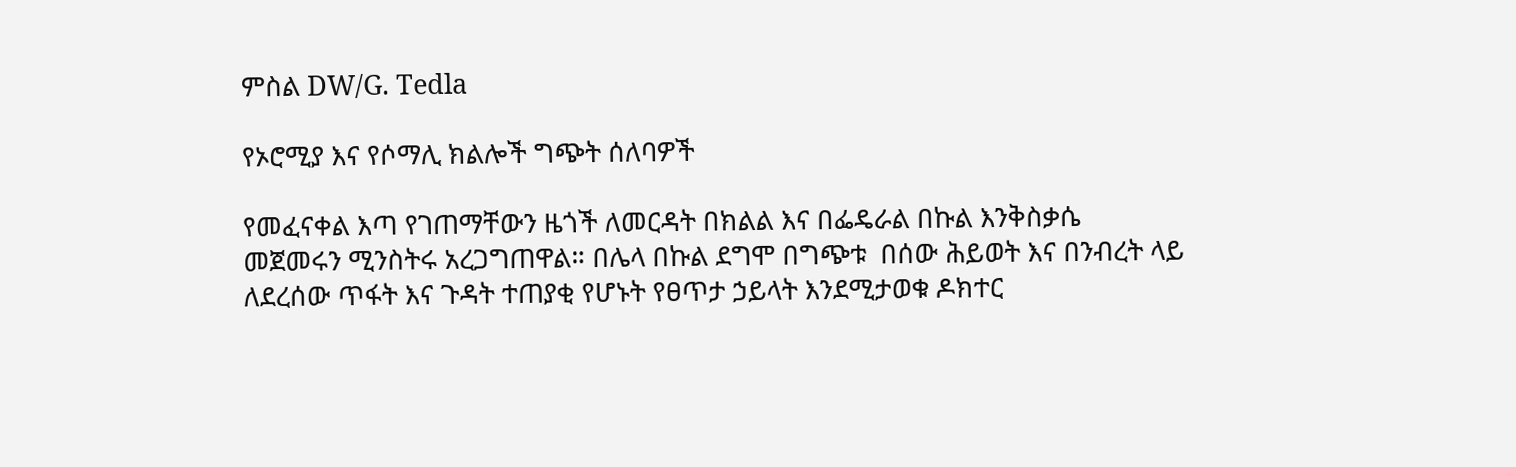ምስል DW/G. Tedla

የኦሮሚያ እና የሶማሊ ክልሎች ግጭት ሰለባዎች

የመፈናቀል እጣ የገጠማቸውን ዜጎች ለመርዳት በክልል እና በፌዴራል በኩል እንቅስቃሴ መጀመሩን ሚንስትሩ አረጋግጠዋል። በሌላ በኩል ደግሞ በግጭቱ  በሰው ሕይወት እና በንብረት ላይ ለደረሰው ጥፋት እና ጉዳት ተጠያቂ የሆኑት የፀጥታ ኃይላት እንደሚታወቁ ዶክተር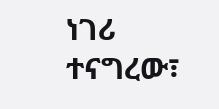ነገሪ ተናግረው፣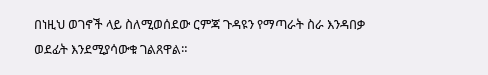በነዚህ ወገኖች ላይ ስለሚወሰደው ርምጃ ጉዳዩን የማጣራት ስራ እንዳበቃ ወደፊት እንደሚያሳውቁ ገልጸዋል።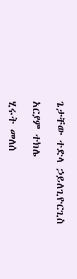ጌታቸው ተድላ ኃይለጊዮርጊስ

አርያም ተክሌ

ሂሩት መለሰ